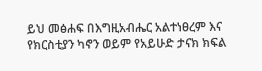ይህ መፅሐፍ በእግዚአብሔር አልተነፀረም እና የክርስቲያን ካኖን ወይም የአይሁድ ታናክ ክፍል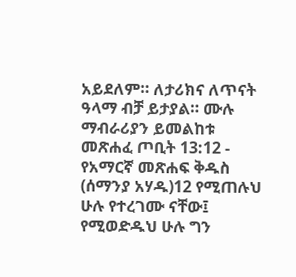አይደለም። ለታሪክና ለጥናት ዓላማ ብቻ ይታያል። ሙሉ ማብራሪያን ይመልከቱ መጽሐፈ ጦቢት 13:12 - የአማርኛ መጽሐፍ ቅዱስ (ሰማንያ አሃዱ)12 የሚጠሉህ ሁሉ የተረገሙ ናቸው፤ የሚወድዱህ ሁሉ ግን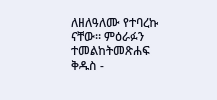ለዘለዓለሙ የተባረኩ ናቸው። ምዕራፉን ተመልከትመጽሐፍ ቅዱስ -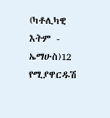(ካቶሊካዊ እትም - ኤማሁስ)12 የሚያዋርዱሽ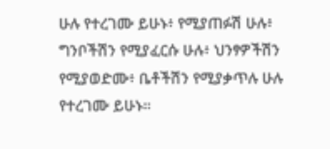ሁሉ የተረገሙ ይሁኑ፥ የሚያጠፉሽ ሁሉ፥ ግንቦችሽን የሚያፈርሱ ሁሉ፥ ህንፃዎችሽን የሚያወድሙ፥ ቤቶችሽን የሚያቃጥሉ ሁሉ የተረገሙ ይሁኑ።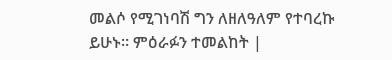መልሶ የሚገነባሽ ግን ለዘለዓለም የተባረኩ ይሁኑ። ምዕራፉን ተመልከት |